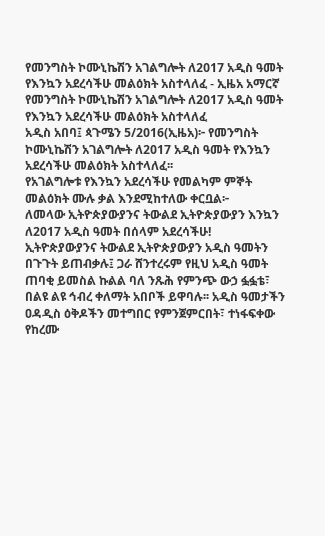የመንግስት ኮሙኒኬሽን አገልግሎት ለ2017 አዲስ ዓመት የእንኳን አደረሳችሁ መልዕክት አስተላለፈ - ኢዜአ አማርኛ
የመንግስት ኮሙኒኬሽን አገልግሎት ለ2017 አዲስ ዓመት የእንኳን አደረሳችሁ መልዕክት አስተላለፈ
አዲስ አበባ፤ ጳጉሜን 5/2016(ኢዜአ)፦ የመንግስት ኮሙኒኬሽን አገልግሎት ለ2017 አዲስ ዓመት የእንኳን አደረሳችሁ መልዕክት አስተላለፈ፡፡
የአገልግሎቱ የእንኳን አደረሳችሁ የመልካም ምኞት መልዕክት ሙሉ ቃል እንደሚከተለው ቀርቧል፦
ለመላው ኢትዮጵያውያንና ትውልደ ኢትዮጵያውያን እንኳን ለ2017 አዲስ ዓመት በሰላም አደረሳችሁ!
ኢትዮጵያውያንና ትውልደ ኢትዮጵያውያን አዲስ ዓመትን በጉጉት ይጠብቃሉ፤ ጋራ ሸንተረሩም የዚህ አዲስ ዓመት ጠባቂ ይመስል ኩልል ባለ ንጹሕ የምንጭ ውኃ ፏፏቴ፣ በልዩ ልዩ ኅብረ ቀለማት አበቦች ይዋባሉ፡፡ አዲስ ዓመታችን ዐዳዲስ ዕቅዶችን መተግበር የምንጀምርበት፣ ተነፋፍቀው የከረሙ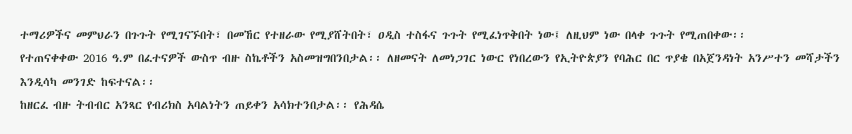ተማሪዎችና መምህራን በጉጉት የሚገናኙበት፣ በመኸር የተዘራው የሚያሸትበት፣ ዐዲስ ተስፋና ጉጉት የሚፈነጥቅበት ነው፤ ለዚህም ነው በላቀ ጉጉት የሚጠበቀው፡፡
የተጠናቀቀው 2016 ዓ.ም በፈተናዎች ውስጥ ብዙ ስኬቶችን አስመዝግበንበታል፡፡ ለዘመናት ለመነጋገር ነውር የነበረውን የኢትዮጵያን የባሕር በር ጥያቄ በአጀንዳነት አንሥተን መሻታችን እንዲሳካ መንገድ ከፍተናል፡፡
ከዘርፈ ብዙ ትብብር አንጻር የብሪክስ አባልነትን ጠይቀን አሳክተንበታል፡፡ የሕዳሴ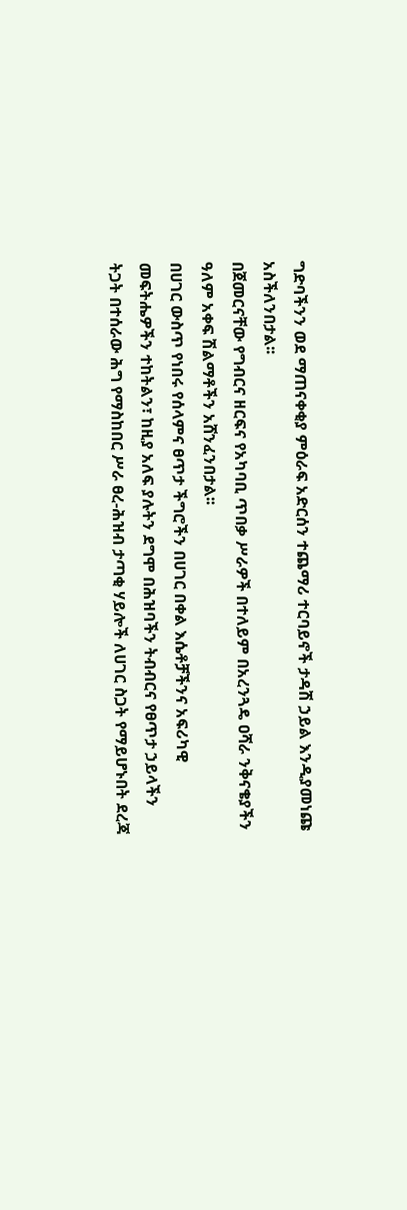ግድባችንን ወደ ማጠናቀቂያ ምዕራፍ አድርሰን ተጨማሪ ተርባይኖች ታዳሽ ኃይል እንዲያመነጩ አስችለንበታል፡፡
በጀመርናቸው የግብርና ዘርፍና የአካባቢ ጥበቃ ሥራዎች በተለይም በአረንጓዴ ዐሻራ ንቅናቄያችን ዓለም አቀፍ ሽልማቶችን አሸንፈንበታል፡፡
በሀገር ውስጥ የነበሩ የሰላምና ፀጥታ ችግሮችን በሀገር በቀል እሴቶቻችንና አፍሪካዊ መፍትሔዎችን ተከትልን፣ ከዚያ አለፍ ያሉትን ደግሞ በሕዝባችን ትብብርና የፀጥታ ኃይላችን ትጋት በተሰራው ሕግ የማስከበር ሥራ ፀረ-ሕዝብ ታጣቂ ሃይሎች ለሀገር ስጋት የማይሆኑበት ደረጃ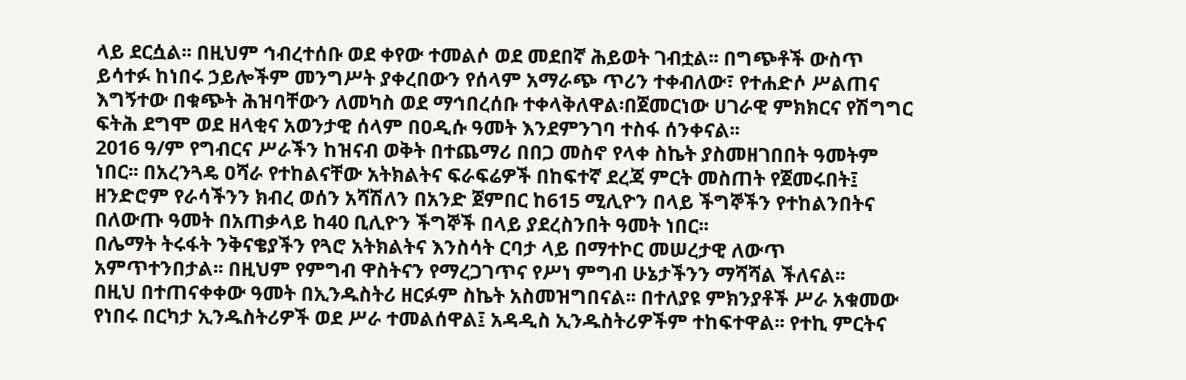ላይ ደርሷል፡፡ በዚህም ኅብረተሰቡ ወደ ቀየው ተመልሶ ወደ መደበኛ ሕይወት ገብቷል፡፡ በግጭቶች ውስጥ ይሳተፉ ከነበሩ ኃይሎችም መንግሥት ያቀረበውን የሰላም አማራጭ ጥሪን ተቀብለው፣ የተሐድሶ ሥልጠና እግኝተው በቁጭት ሕዝባቸውን ለመካስ ወደ ማኅበረሰቡ ተቀላቅለዋል፡በጀመርነው ሀገራዊ ምክክርና የሽግግር ፍትሕ ደግሞ ወደ ዘላቂና አወንታዊ ሰላም በዐዲሱ ዓመት እንደምንገባ ተስፋ ሰንቀናል፡፡
2016 ዓ/ም የግብርና ሥራችን ከዝናብ ወቅት በተጨማሪ በበጋ መስኖ የላቀ ስኬት ያስመዘገበበት ዓመትም ነበር፡፡ በአረንጓዴ ዐሻራ የተከልናቸው አትክልትና ፍራፍሬዎች በከፍተኛ ደረጃ ምርት መስጠት የጀመሩበት፤ ዘንድሮም የራሳችንን ክብረ ወሰን አሻሽለን በአንድ ጀምበር ከ615 ሚሊዮን በላይ ችግኞችን የተከልንበትና በለውጡ ዓመት በአጠቃላይ ከ40 ቢሊዮን ችግኞች በላይ ያደረስንበት ዓመት ነበር፡፡
በሌማት ትሩፋት ንቅናቄያችን የጓሮ አትክልትና እንስሳት ርባታ ላይ በማተኮር መሠረታዊ ለውጥ አምጥተንበታል፡፡ በዚህም የምግብ ዋስትናን የማረጋገጥና የሥነ ምግብ ሁኔታችንን ማሻሻል ችለናል፡፡
በዚህ በተጠናቀቀው ዓመት በኢንዱስትሪ ዘርፉም ስኬት አስመዝግበናል፡፡ በተለያዩ ምክንያቶች ሥራ አቁመው የነበሩ በርካታ ኢንዱስትሪዎች ወደ ሥራ ተመልሰዋል፤ አዳዲስ ኢንዱስትሪዎችም ተከፍተዋል፡፡ የተኪ ምርትና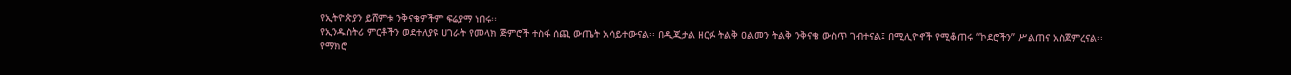የኢትዮጵያን ይሸምቱ ንቅናቄዎችም ፍሬያማ ነበሩ፡፡
የኢንዱስትሪ ምርቶችን ወደተለያዩ ሀገራት የመላክ ጅምሮች ተስፋ ሰጪ ውጤት አሳይተውናል፡፡ በዲጂታል ዘርፉ ትልቅ ዐልመን ትልቅ ንቅናቄ ውስጥ ገብተናል፤ በሚሊዮኖች የሚቆጠሩ “ኮደሮችን” ሥልጠና አስጀምረናል፡፡
የማክሮ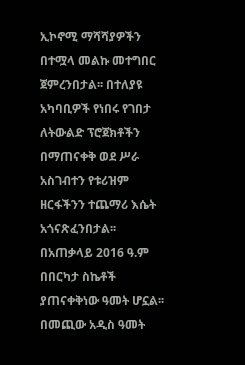ኢኮኖሚ ማሻሻያዎችን በተሟላ መልኩ መተግበር ጀምረንበታል፡፡ በተለያዩ አካባቢዎች የነበሩ የገበታ ለትውልድ ፕሮጀክቶችን በማጠናቀቅ ወደ ሥራ አስገብተን የቱሪዝም ዘርፋችንን ተጨማሪ እሴት አጎናጽፈንበታል፡፡
በአጠቃላይ 2016 ዓ.ም በበርካታ ስኬቶች ያጠናቀቅነው ዓመት ሆኗል፡፡ በመጪው አዲስ ዓመት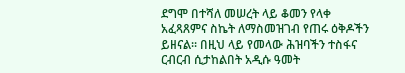ደግሞ በተሻለ መሠረት ላይ ቆመን የላቀ አፈጻጸምና ስኬት ለማስመዝገብ የጠሩ ዕቅዶችን ይዘናል፡፡ በዚህ ላይ የመላው ሕዝባችን ተስፋና ርብርብ ሲታከልበት አዲሱ ዓመት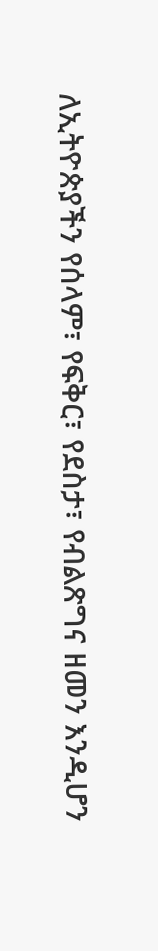ለኢትዮጵያችን የሰላም፣ የፍቅር፣ የደስታ፣ የብልጽግና ዘመን እንዲሆን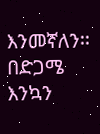እንመኛለን፡፡
በድጋሜ እንኳን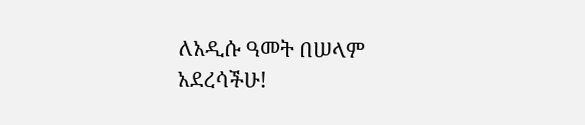ለአዲሱ ዓመት በሠላም አደረሳችሁ!